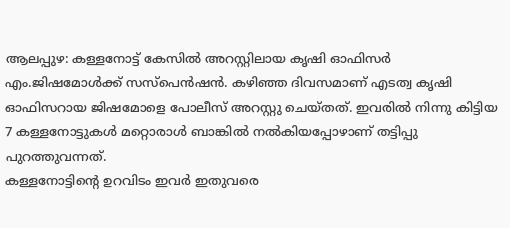ആലപ്പുഴ: കള്ളനോട്ട് കേസിൽ അറസ്റ്റിലായ കൃഷി ഓഫിസർ എം.ജിഷമോൾക്ക് സസ്പെൻഷൻ. കഴിഞ്ഞ ദിവസമാണ് എടത്വ കൃഷി ഓഫിസറായ ജിഷമോളെ പോലീസ് അറസ്റ്റു ചെയ്തത്. ഇവരിൽ നിന്നു കിട്ടിയ 7 കള്ളനോട്ടുകൾ മറ്റൊരാൾ ബാങ്കിൽ നൽകിയപ്പോഴാണ് തട്ടിപ്പു പുറത്തുവന്നത്.
കള്ളനോട്ടിന്റെ ഉറവിടം ഇവർ ഇതുവരെ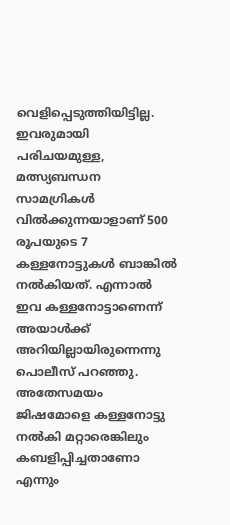വെളിപ്പെടുത്തിയിട്ടില്ല. ഇവരുമായി പരിചയമുള്ള, മത്സ്യബന്ധന സാമഗ്രികൾ വിൽക്കുന്നയാളാണ് 500 രൂപയുടെ 7 കള്ളനോട്ടുകൾ ബാങ്കിൽ നൽകിയത്. എന്നാൽ ഇവ കള്ളനോട്ടാണെന്ന് അയാൾക്ക് അറിയില്ലായിരുന്നെന്നു പൊലീസ് പറഞ്ഞു.
അതേസമയം ജിഷമോളെ കള്ളനോട്ടു നൽകി മറ്റാരെങ്കിലും കബളിപ്പിച്ചതാണോ എന്നും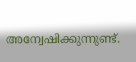അന്വേഷിക്കുന്നുണ്ട്.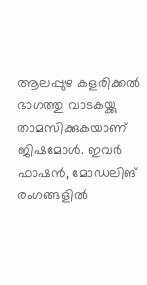ആലപ്പുഴ കളരിക്കൽ ഭാഗത്തു വാടകയ്ക്കു താമസിക്കുകയാണ് ജിഷമോൾ. ഇവർ ഫാഷൻ, മോഡലിങ് രംഗങ്ങളിൽ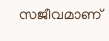സജീവമാണ്